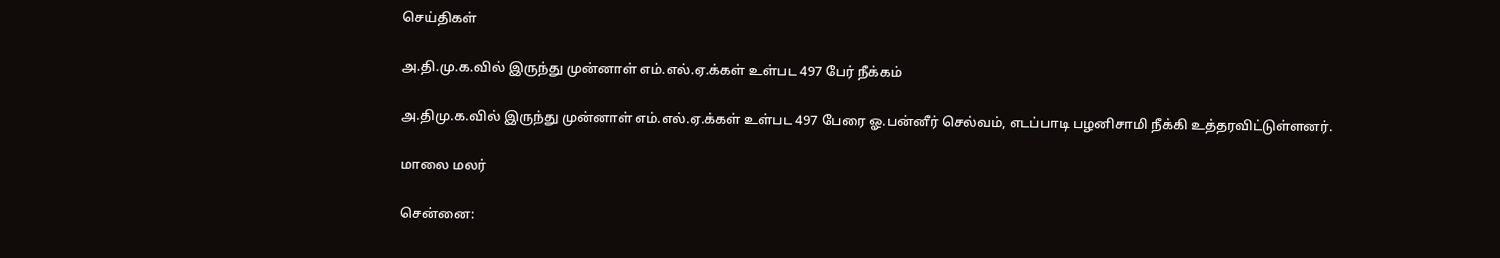செய்திகள்

அ.தி.மு.க.வில் இருந்து முன்னாள் எம்.எல்.ஏ.க்கள் உள்பட 497 பேர் நீக்கம்

அ.திமு.க.வில் இருந்து முன்னாள் எம்.எல்.ஏ.க்கள் உள்பட 497 பேரை ஓ.பன்னீர் செல்வம், எடப்பாடி பழனிசாமி நீக்கி உத்தரவிட்டுள்ளனர்.

மாலை மலர்

சென்னை: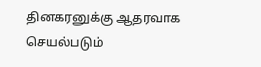தினகரனுக்கு ஆதரவாக செயல்படும்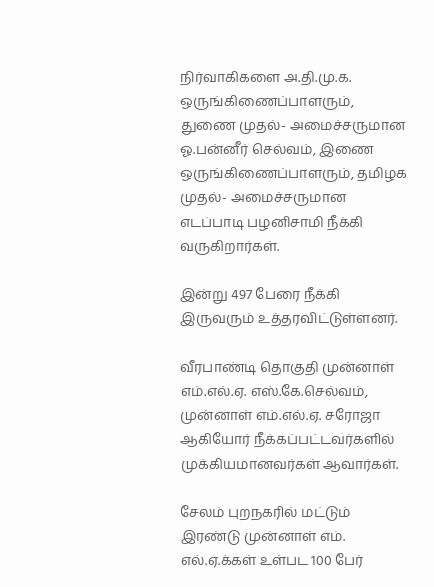நிர்வாகிகளை அ.தி.மு.க. ஒருங்கிணைப்பாளரும், துணை முதல்- அமைச்சருமான ஓ.பன்னீர் செல்வம், இணை ஒருங்கிணைப்பாளரும், தமிழக முதல்- அமைச்சருமான எடப்பாடி பழனிசாமி நீக்கி வருகிறார்கள்.

இன்று 497 பேரை நீக்கி இருவரும் உத்தரவிட்டுள்ளனர்.

வீரபாண்டி தொகுதி முன்னாள் எம்.எல்.ஏ. எஸ்.கே.செல்வம், முன்னாள் எம்.எல்.ஏ. சரோஜா ஆகியோர் நீக்கப்பட்டவர்களில் முக்கியமானவர்கள் ஆவார்கள்.

சேலம் புறநகரில் மட்டும் இரண்டு முன்னாள் எம். எல்.ஏ.க்கள் உள்பட 100 பேர்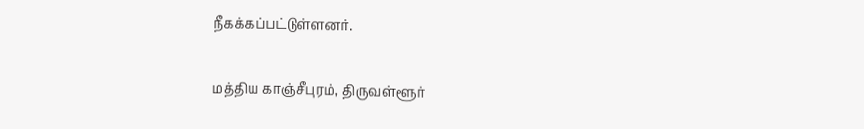நீகக்கப்பட்டுள்ளனர்.

மத்திய காஞ்சீபுரம், திருவள்ளூர்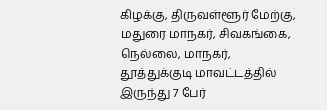கிழக்கு, திருவள்ளூர் மேற்கு, மதுரை மாநகர், சிவகங்கை, நெல்லை, மாநகர், தூத்துக்குடி மாவட்டத்தில் இருந்து 7 பேர்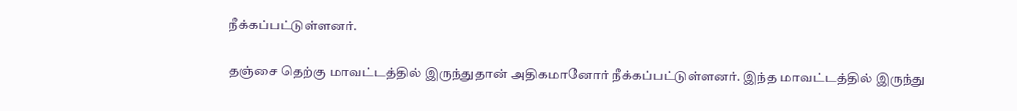நீக்கப்பட்டுள்ளனர்.

தஞ்சை தெற்கு மாவட்டத்தில் இருந்துதான் அதிகமானோர் நீக்கப்பட்டுள்ளனர். இந்த மாவட்டத்தில் இருந்து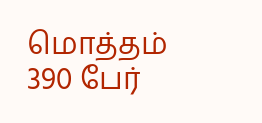மொத்தம் 390 பேர்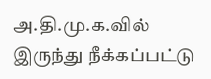அ.தி.மு.க.வில் இருந்து நீக்கப்பட்டு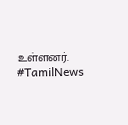உள்ளனர். #TamilNews